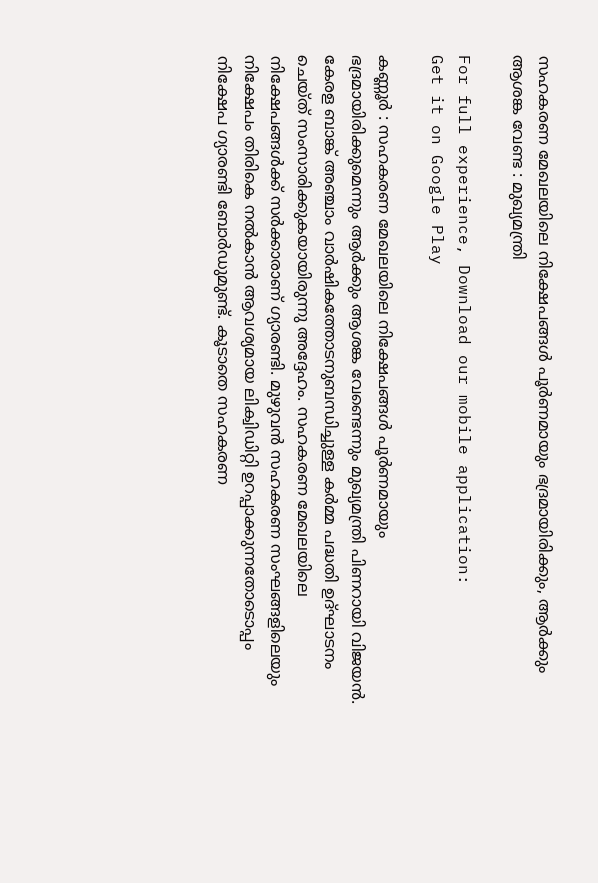സഹകരണ മേഖലയിലെ നിക്ഷേപങ്ങൾ പൂർണമായും ഭദ്രമായിരിക്കും, ആർക്കും ആശങ്ക വേണ്ട : മുഖ്യമന്ത്രി

For full experience, Download our mobile application:
Get it on Google Play

കണ്ണൂർ : സഹകരണ മേഖലയിലെ നിക്ഷേപങ്ങൾ പൂർണമായും ഭദ്രമായിരിക്കുമെന്നും ആർക്കും ആശങ്ക വേണ്ടെന്നും മുഖ്യമന്ത്രി പിണറായി വിജയൻ. കേരള ബാങ്ക്‌ അഞ്ചാം വാർഷികത്തോടനുബന്ധിച്ചുള്ള കർമ്മ പദ്ധതി ഉദ്‌ഘാടനം ചെയ്‌ത്‌ സംസാരിക്കുകയായിരുന്നു അദ്ദേഹം. സഹകരണ മേഖലയിലെ നിക്ഷേപങ്ങൾക്ക് സർക്കാരാണ് ഗ്യാരണ്ടി. മുഴുവൻ സഹകരണ സംഘങ്ങളിലെയും നിക്ഷേപം തിരികെ നൽകാൻ ആവശ്യമായ ലിക്വിഡിറ്റി ഉറപ്പാക്കുന്നതോടൊപ്പം നിക്ഷേപ ഗ്യാരണ്ടി ബോർഡുമുണ്ട്‌. കൂടാതെ സഹകരണ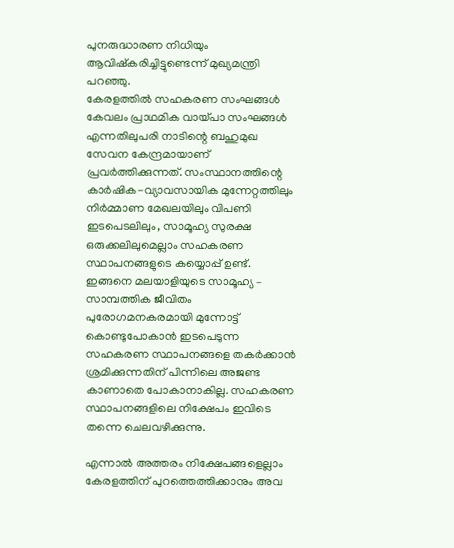പുനരുദ്ധാരണ നിധിയും ആവിഷ്‌കരിച്ചിട്ടുണ്ടെന്ന്‌ മുഖ്യമന്ത്രി പറഞ്ഞു.
കേരളത്തിൽ സഹകരണ സംഘങ്ങൾ കേവലം പ്രാഥമിക വായ്‌പാ സംഘങ്ങൾ എന്നതിലുപരി നാടിന്റെ ബഹുമുഖ സേവന കേന്ദ്രമായാണ്‌ പ്രവർത്തിക്കുന്നത്‌. സംസ്ഥാനത്തിന്റെ കാർഷിക-വ്യാവസായിക മുന്നേറ്റത്തിലും നിർമ്മാണ മേഖലയിലും വിപണി ഇടപെടലിലും, സാമൂഹ്യ സുരക്ഷ ഒരുക്കലിലുമെല്ലാം സഹകരണ സ്ഥാപനങ്ങളുടെ കയ്യൊപ്പ്‌ ഉണ്ട്‌. ഇങ്ങനെ മലയാളിയുടെ സാമൂഹ്യ – സാമ്പത്തിക ജീവിതം പുരോഗമനകരമായി മുന്നോട്ട്‌ കൊണ്ടുപോകാൻ ഇടപെടുന്ന സഹകരണ സ്ഥാപനങ്ങളെ തകർക്കാൻ ശ്രമിക്കുന്നതിന്‌ പിന്നിലെ അജണ്ട കാണാതെ പോകാനാകില്ല. സഹകരണ സ്ഥാപനങ്ങളിലെ നിക്ഷേപം ഇവിടെ തന്നെ ചെലവഴിക്കുന്നു.

എന്നാൽ അത്തരം നിക്ഷേപങ്ങളെല്ലാം കേരളത്തിന്‌ പുറത്തെത്തിക്കാനും അവ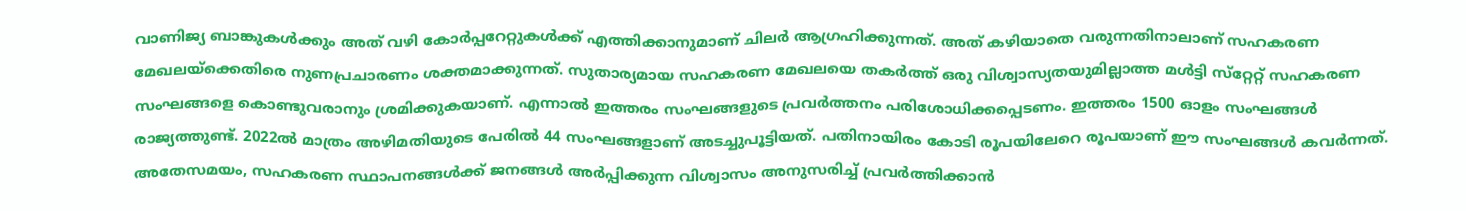വാണിജ്യ ബാങ്കുകൾക്കും അത്‌ വഴി കോർപ്പറേറ്റുകൾക്ക്‌ എത്തിക്കാനുമാണ്‌ ചിലർ ആഗ്രഹിക്കുന്നത്‌. അത്‌ കഴിയാതെ വരുന്നതിനാലാണ്‌ സഹകരണ മേഖലയ്‌ക്കെതിരെ നുണപ്രചാരണം ശക്തമാക്കുന്നത്‌. സുതാര്യമായ സഹകരണ മേഖലയെ തകർത്ത്‌ ഒരു വിശ്വാസ്യതയുമില്ലാത്ത മൾട്ടി സ്‌റ്റേറ്റ്‌ സഹകരണ സംഘങ്ങളെ കൊണ്ടുവരാനും ശ്രമിക്കുകയാണ്‌. എന്നാൽ ഇത്തരം സംഘങ്ങളുടെ പ്രവർത്തനം പരിശോധിക്കപ്പെടണം. ഇത്തരം 1500 ഓളം സംഘങ്ങൾ രാജ്യത്തുണ്ട്. 2022ൽ മാത്രം അഴിമതിയുടെ പേരിൽ 44 സംഘങ്ങളാണ്‌ അടച്ചുപൂട്ടിയത്‌. പതിനായിരം കോടി രൂപയിലേറെ രൂപയാണ്‌ ഈ സംഘങ്ങൾ കവർന്നത്‌. അതേസമയം, സഹകരണ സ്ഥാപനങ്ങൾക്ക്‌ ജനങ്ങൾ അർപ്പിക്കുന്ന വിശ്വാസം അനുസരിച്ച്‌ പ്രവർത്തിക്കാൻ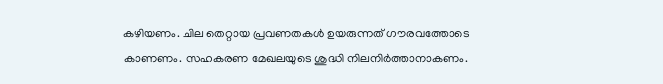കഴിയണം. ചില തെറ്റായ പ്രവണതകൾ ഉയരുന്നത്‌ ഗൗരവത്തോടെ കാണണം. സഹകരണ മേഖലയുടെ ശുദ്ധി നിലനിർത്താനാകണം.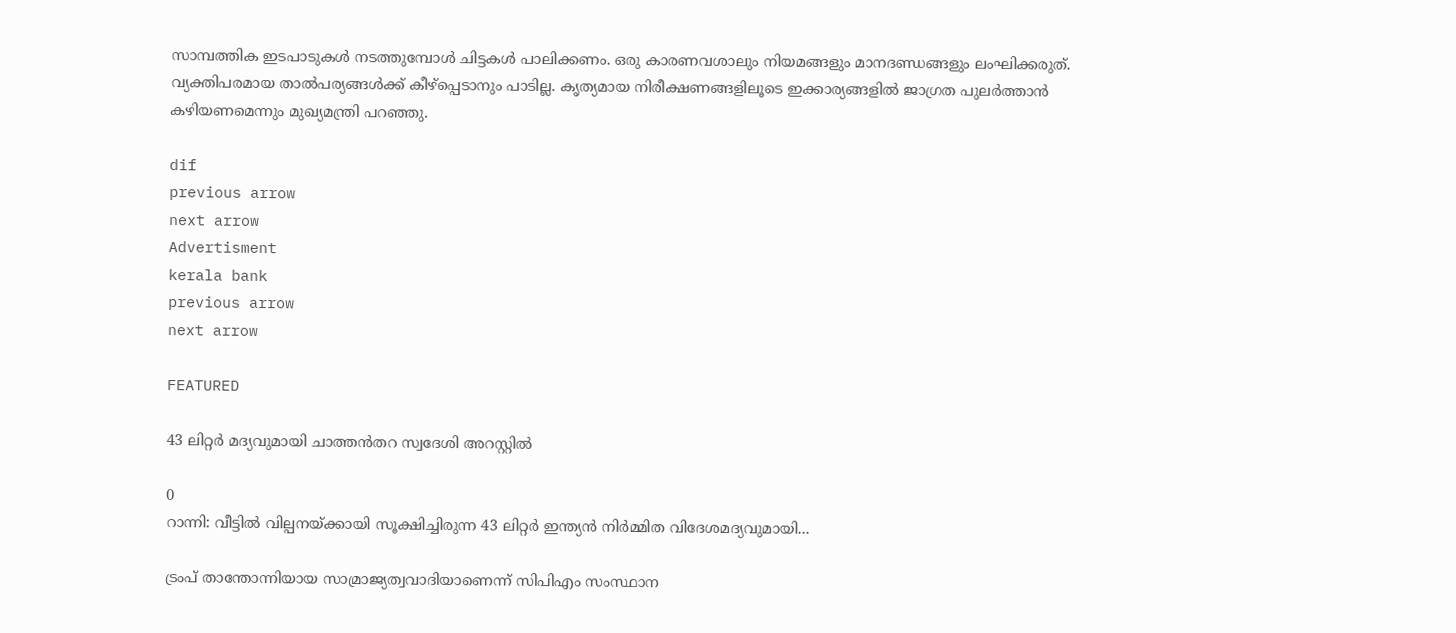സാമ്പത്തിക ഇടപാടുകൾ നടത്തുമ്പോൾ ചിട്ടകൾ പാലിക്കണം. ഒരു കാരണവശാലും നിയമങ്ങളും മാനദണ്ഡങ്ങളും ലംഘിക്കരുത്‌. വ്യക്തിപരമായ താൽപര്യങ്ങൾക്ക്‌ കീഴ്പ്പെടാനും പാടില്ല. കൃത്യമായ നിരീക്ഷണങ്ങളിലൂടെ ഇക്കാര്യങ്ങളിൽ ജാഗ്രത പുലർത്താൻ കഴിയണമെന്നും മുഖ്യമന്ത്രി പറഞ്ഞു.

dif
previous arrow
next arrow
Advertisment
kerala bank
previous arrow
next arrow

FEATURED

43 ലിറ്റർ മദ്യവുമായി ചാത്തൻതറ സ്വദേശി അറസ്റ്റിൽ

0
റാന്നി: വീട്ടിൽ വില്പനയ്ക്കായി സൂക്ഷിച്ചിരുന്ന 43 ലിറ്റർ ഇന്ത്യൻ നിർമ്മിത വിദേശമദ്യവുമായി...

ട്രംപ് താന്തോന്നിയായ സാമ്രാജ്യത്വവാദിയാണെന്ന് സിപിഎം സംസ്ഥാന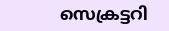സെക്രട്ടറി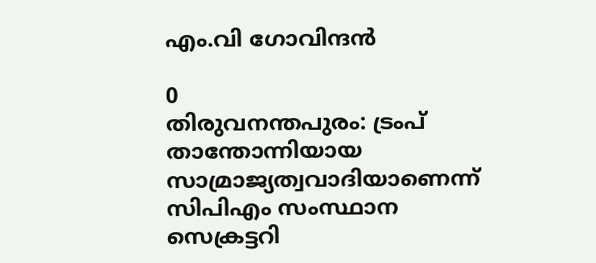എം.വി ഗോവിന്ദൻ

0
തിരുവനന്തപുരം: ട്രംപ് താന്തോന്നിയായ സാമ്രാജ്യത്വവാദിയാണെന്ന് സിപിഎം സംസ്ഥാന സെക്രട്ടറി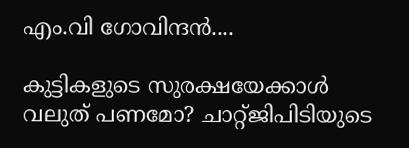എം.വി ഗോവിന്ദൻ....

കുട്ടികളുടെ സുരക്ഷയേക്കാൾ വലുത് പണമോ? ചാറ്റ്ജിപിടിയുടെ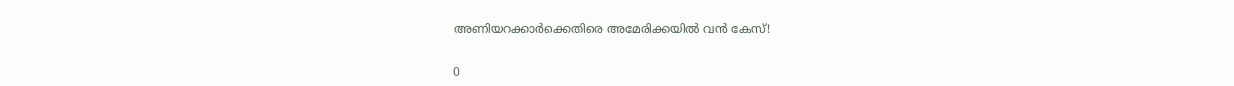അണിയറക്കാർക്കെതിരെ അമേരിക്കയിൽ വൻ കേസ്!

0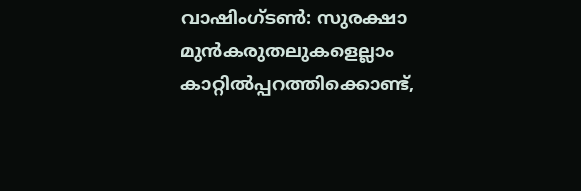വാഷിംഗ്ടൺ: സുരക്ഷാ മുൻകരുതലുകളെല്ലാം കാറ്റിൽപ്പറത്തിക്കൊണ്ട്,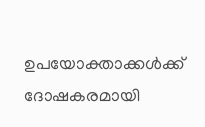ഉപയോക്താക്കൾക്ക് ദോഷകരമായി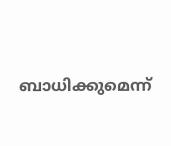ബാധിക്കുമെന്ന്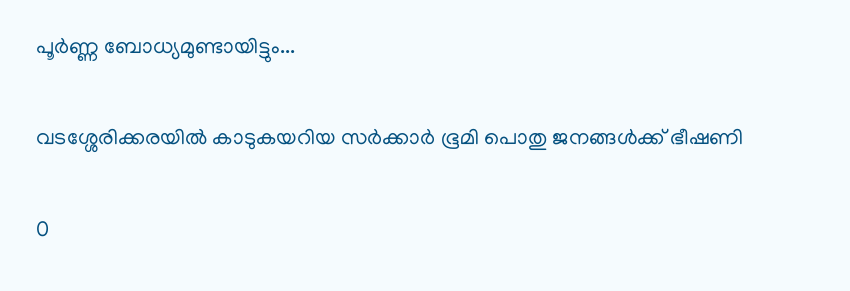പൂർണ്ണ ബോധ്യമുണ്ടായിട്ടും...

വടശ്ശേരിക്കരയില്‍ കാടുകയറിയ സര്‍ക്കാര്‍ ഭൂമി പൊതു ജനങ്ങള്‍ക്ക് ഭീഷണി

0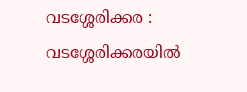വടശ്ശേരിക്കര : വടശ്ശേരിക്കരയില്‍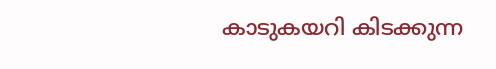കാടുകയറി കിടക്കുന്ന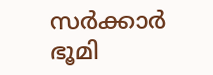സര്‍ക്കാര്‍ ഭൂമി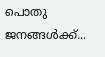പൊതു ജനങ്ങള്‍ക്ക്...